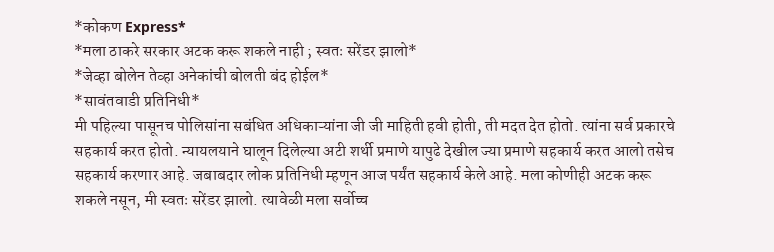*कोकण Express*
*मला ठाकरे सरकार अटक करू शकले नाही ; स्वतः सरेंडर झालो*
*जेव्हा बोलेन तेव्हा अनेकांची बोलती बंद होईल*
*सावंतवाडी प्रतिनिधी*
मी पहिल्या पासूनच पोलिसांना सबंधित अधिकाऱ्यांना जी जी माहिती हवी होती, ती मदत देत होतो. त्यांना सर्व प्रकारचे सहकार्य करत होतो. न्यायलयाने घालून दिलेल्या अटी शर्थी प्रमाणे यापुढे देखील ज्या प्रमाणे सहकार्य करत आलो तसेच सहकार्य करणार आहे. जबाबदार लोक प्रतिनिधी म्हणून आज पर्यंत सहकार्य केले आहे. मला कोणीही अटक करू शकले नसून, मी स्वतः सरेंडर झालो. त्यावेळी मला सर्वोच्च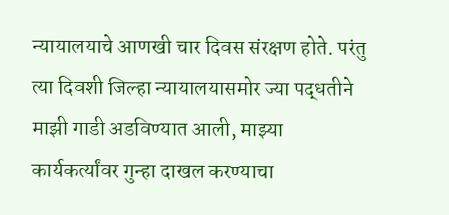न्यायालयाचे आणखी चार दिवस संरक्षण होते. परंतु त्या दिवशी जिल्हा न्यायालयासमोर ज्या पद्धतीने माझी गाडी अडविण्यात आली, माझ्या कार्यकर्त्यांवर गुन्हा दाखल करण्याचा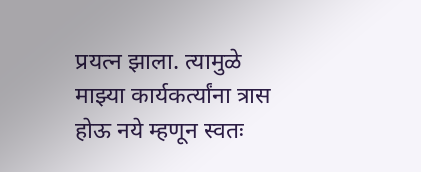प्रयत्न झाला. त्यामुळे माझ्या कार्यकर्त्यांना त्रास होऊ नये म्हणून स्वतः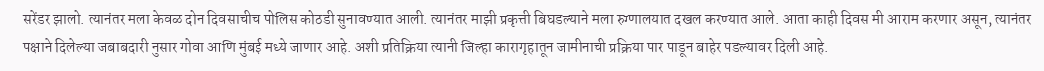सरेंडर झालो. त्यानंतर मला केवळ दोन दिवसाचीच पोलिस कोठडी सुनावण्यात आली. त्यानंतर माझी प्रकृत्ती बिघडल्याने मला रुग्णालयात दखल करण्यात आले. आता काही दिवस मी आराम करणार असून, त्यानंतर पक्षाने दिलेल्या जबाबदारी नुसार गोवा आणि मुंबई मध्ये जाणार आहे. अशी प्रतिक्रिया त्यानी जिल्हा कारागृहातून जामीनाची प्रक्रिया पार पाडून बाहेर पडल्यावर दिली आहे.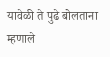यावेळी ते पुढे बोलताना म्हणाले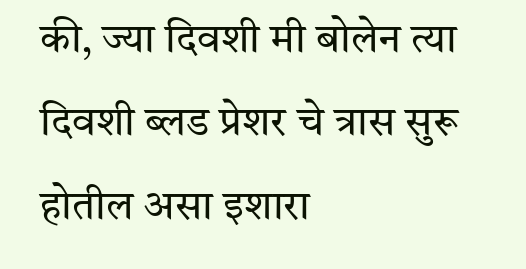की, ज्या दिवशी मी बोलेन त्या दिवशी ब्लड प्रेशर चे त्रास सुरू होतील असा इशारा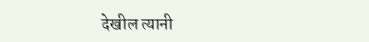देखील त्यानी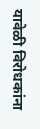यावेळी विरोधकांना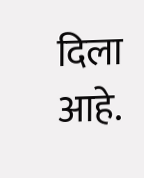दिला आहे.